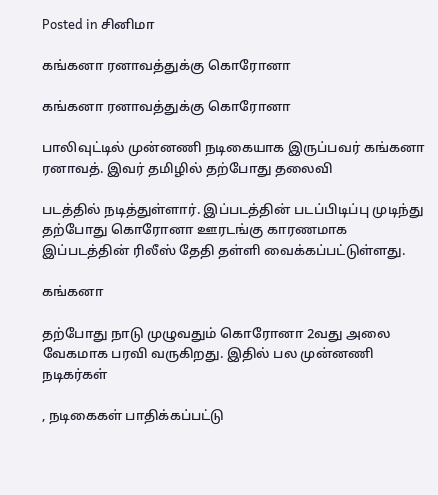Posted in சினிமா

கங்கனா ரனாவத்துக்கு கொரோனா

கங்கனா ரனாவத்துக்கு கொரோனா

பாலிவுட்டில் முன்னணி நடிகையாக இருப்பவர் கங்கனா ரனாவத். இவர் தமிழில் தற்போது தலைவி

படத்தில் நடித்துள்ளார். இப்படத்தின் படப்பிடிப்பு முடிந்து தற்போது கொரோனா ஊரடங்கு காரணமாக இப்படத்தின் ரிலீஸ் தேதி தள்ளி வைக்கப்பட்டுள்ளது.

கங்கனா

தற்போது நாடு முழுவதும் கொரோனா 2வது அலை வேகமாக பரவி வருகிறது. இதில் பல முன்னணி நடிகர்கள்

, நடிகைகள் பாதிக்கப்பட்டு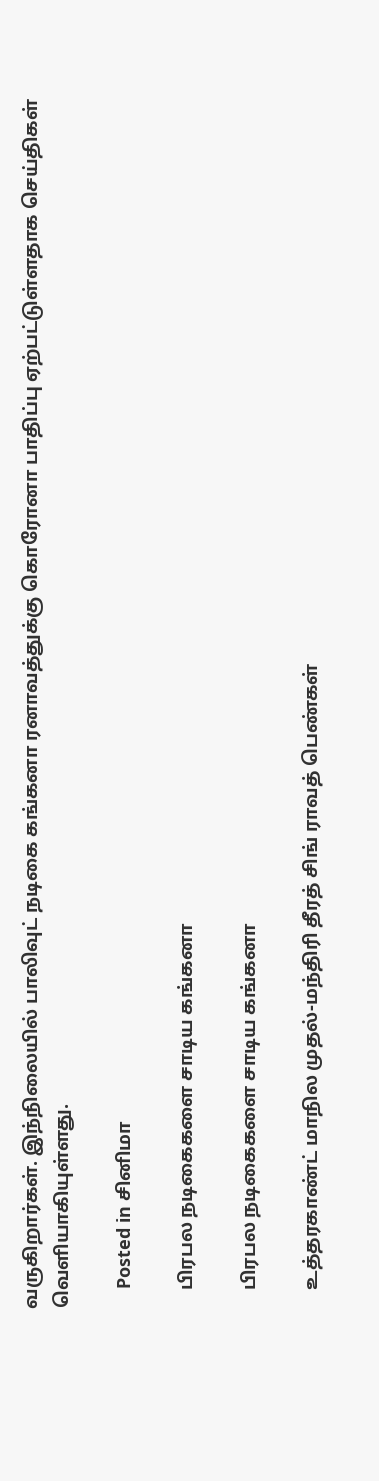வருகிறார்கள். இந்நிலையில் பாலிவுட் நடிகை கங்கனா ரனாவத்துக்கு கொரோனா பாதிப்பு ஏற்பட்டுள்ளதாக செய்திகள் வெளியாகியுள்ளது.

    Posted in சினிமா

    பிரபல நடிகைகளை சாடிய கங்கனா

    பிரபல நடிகைகளை சாடிய கங்கனா

    உத்தரகாண்ட் மாநில முதல்-மந்திரி தீரத் சிங் ராவத் பெண்கள்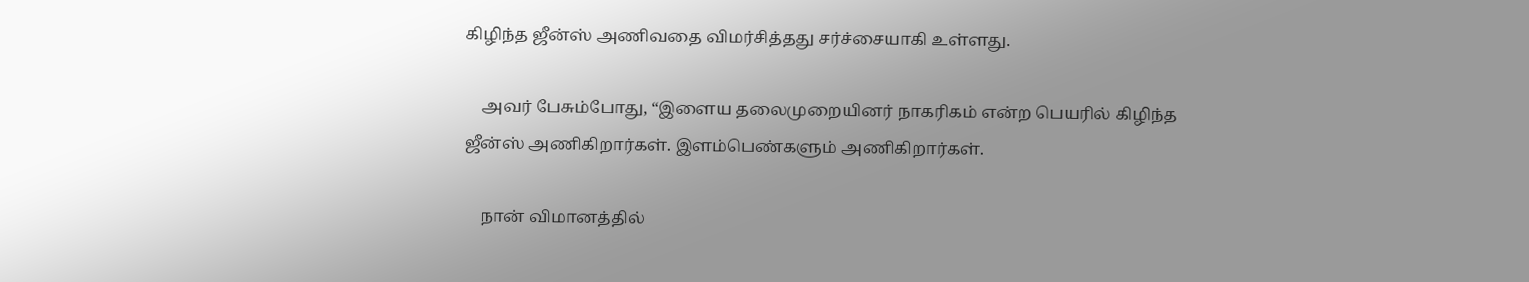கிழிந்த ஜீன்ஸ் அணிவதை விமர்சித்தது சர்ச்சையாகி உள்ளது.

    அவர் பேசும்போது, “இளைய தலைமுறையினர் நாகரிகம் என்ற பெயரில் கிழிந்த ஜீன்ஸ் அணிகிறார்கள். இளம்பெண்களும் அணிகிறார்கள்.

    நான் விமானத்தில்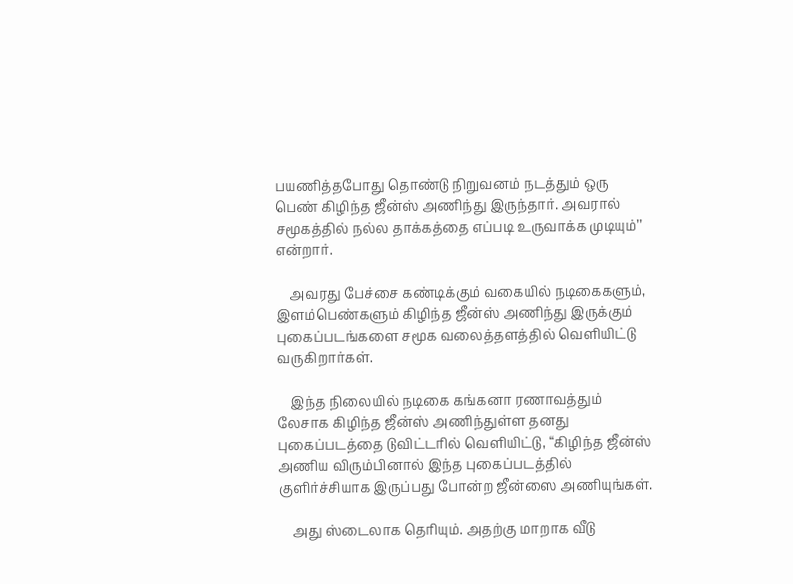பயணித்தபோது தொண்டு நிறுவனம் நடத்தும் ஒரு பெண் கிழிந்த ஜீன்ஸ் அணிந்து இருந்தார். அவரால் சமூகத்தில் நல்ல தாக்கத்தை எப்படி உருவாக்க முடியும்’’ என்றார்.

    அவரது பேச்சை கண்டிக்கும் வகையில் நடிகைகளும், இளம்பெண்களும் கிழிந்த ஜீன்ஸ் அணிந்து இருக்கும் புகைப்படங்களை சமூக வலைத்தளத்தில் வெளியிட்டு வருகிறார்கள்.

    இந்த நிலையில் நடிகை கங்கனா ரணாவத்தும் லேசாக கிழிந்த ஜீன்ஸ் அணிந்துள்ள தனது புகைப்படத்தை டுவிட்டரில் வெளியிட்டு, “கிழிந்த ஜீன்ஸ் அணிய விரும்பினால் இந்த புகைப்படத்தில் குளிர்ச்சியாக இருப்பது போன்ற ஜீன்ஸை அணியுங்கள்.

    அது ஸ்டைலாக தெரியும். அதற்கு மாறாக வீடு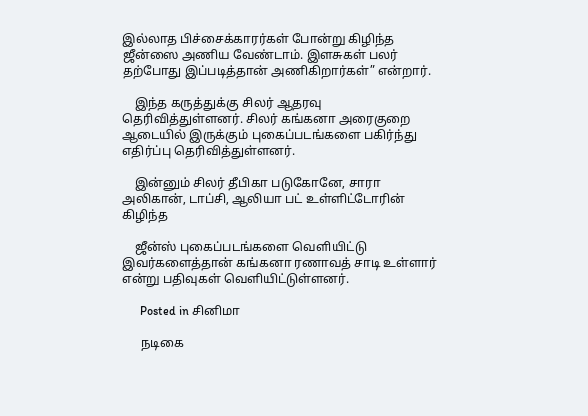இல்லாத பிச்சைக்காரர்கள் போன்று கிழிந்த ஜீன்ஸை அணிய வேண்டாம். இளசுகள் பலர் தற்போது இப்படித்தான் அணிகிறார்கள்” என்றார்.

    இந்த கருத்துக்கு சிலர் ஆதரவு தெரிவித்துள்ளனர். சிலர் கங்கனா அரைகுறை ஆடையில் இருக்கும் புகைப்படங்களை பகிர்ந்து எதிர்ப்பு தெரிவித்துள்ளனர்.

    இன்னும் சிலர் தீபிகா படுகோனே, சாரா அலிகான், டாப்சி, ஆலியா பட் உள்ளிட்டோரின் கிழிந்த

    ஜீன்ஸ் புகைப்படங்களை வெளியிட்டு இவர்களைத்தான் கங்கனா ரணாவத் சாடி உள்ளார் என்று பதிவுகள் வெளியிட்டுள்ளனர்.

      Posted in சினிமா

      நடிகை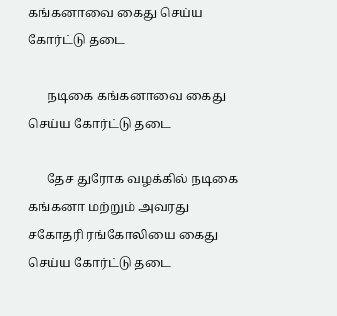கங்கனாவை கைது செய்ய கோர்ட்டு தடை

      நடிகை கங்கனாவை கைது செய்ய கோர்ட்டு தடை

      தேச துரோக வழக்கில் நடிகை கங்கனா மற்றும் அவரது சகோதரி ரங்கோலியை கைது செய்ய கோர்ட்டு தடை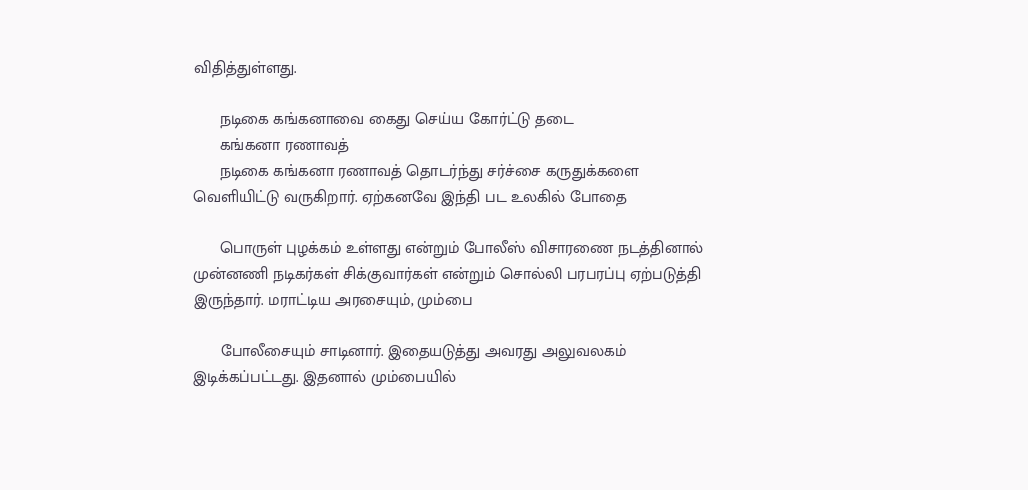விதித்துள்ளது.

      நடிகை கங்கனாவை கைது செய்ய கோர்ட்டு தடை
      கங்கனா ரணாவத்
      நடிகை கங்கனா ரணாவத் தொடர்ந்து சர்ச்சை கருதுக்களை வெளியிட்டு வருகிறார். ஏற்கனவே இந்தி பட உலகில் போதை

      பொருள் புழக்கம் உள்ளது என்றும் போலீஸ் விசாரணை நடத்தினால் முன்னணி நடிகர்கள் சிக்குவார்கள் என்றும் சொல்லி பரபரப்பு ஏற்படுத்தி இருந்தார். மராட்டிய அரசையும், மும்பை

      போலீசையும் சாடினார். இதையடுத்து அவரது அலுவலகம் இடிக்கப்பட்டது. இதனால் மும்பையில்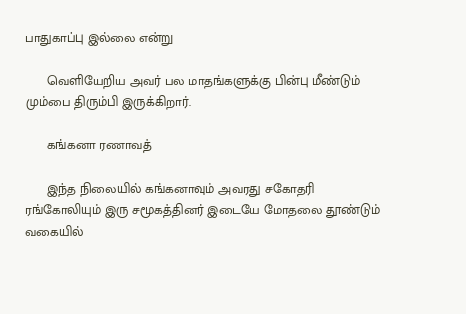பாதுகாப்பு இல்லை என்று

      வெளியேறிய அவர் பல மாதங்களுக்கு பின்பு மீண்டும் மும்பை திரும்பி இருக்கிறார்.

      கங்கனா ரணாவத்

      இந்த நிலையில் கங்கனாவும் அவரது சகோதரி ரங்கோலியும் இரு சமூகத்தினர் இடையே மோதலை தூண்டும் வகையில்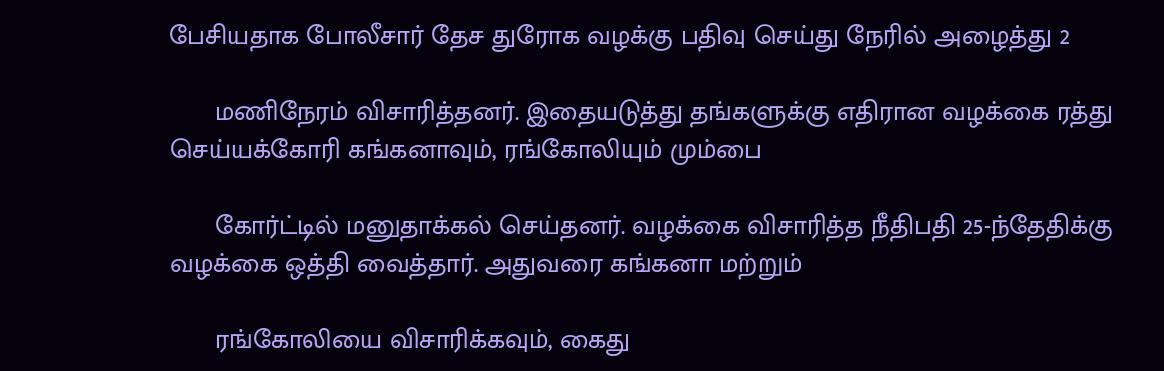பேசியதாக போலீசார் தேச துரோக வழக்கு பதிவு செய்து நேரில் அழைத்து 2

      மணிநேரம் விசாரித்தனர். இதையடுத்து தங்களுக்கு எதிரான வழக்கை ரத்து செய்யக்கோரி கங்கனாவும், ரங்கோலியும் மும்பை

      கோர்ட்டில் மனுதாக்கல் செய்தனர். வழக்கை விசாரித்த நீதிபதி 25-ந்தேதிக்கு வழக்கை ஒத்தி வைத்தார். அதுவரை கங்கனா மற்றும்

      ரங்கோலியை விசாரிக்கவும், கைது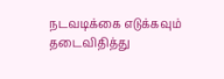நடவடிக்கை எடுக்கவும் தடைவிதித்து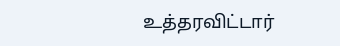உத்தரவிட்டார்